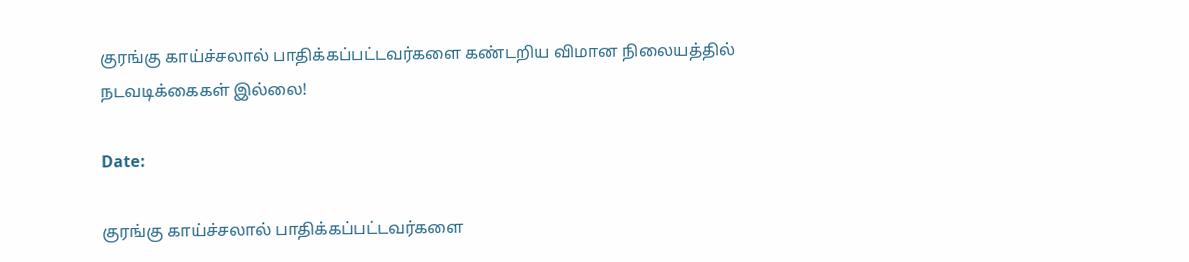குரங்கு காய்ச்சலால் பாதிக்கப்பட்டவர்களை கண்டறிய விமான நிலையத்தில் நடவடிக்கைகள் இல்லை!

Date:

குரங்கு காய்ச்சலால் பாதிக்கப்பட்டவர்களை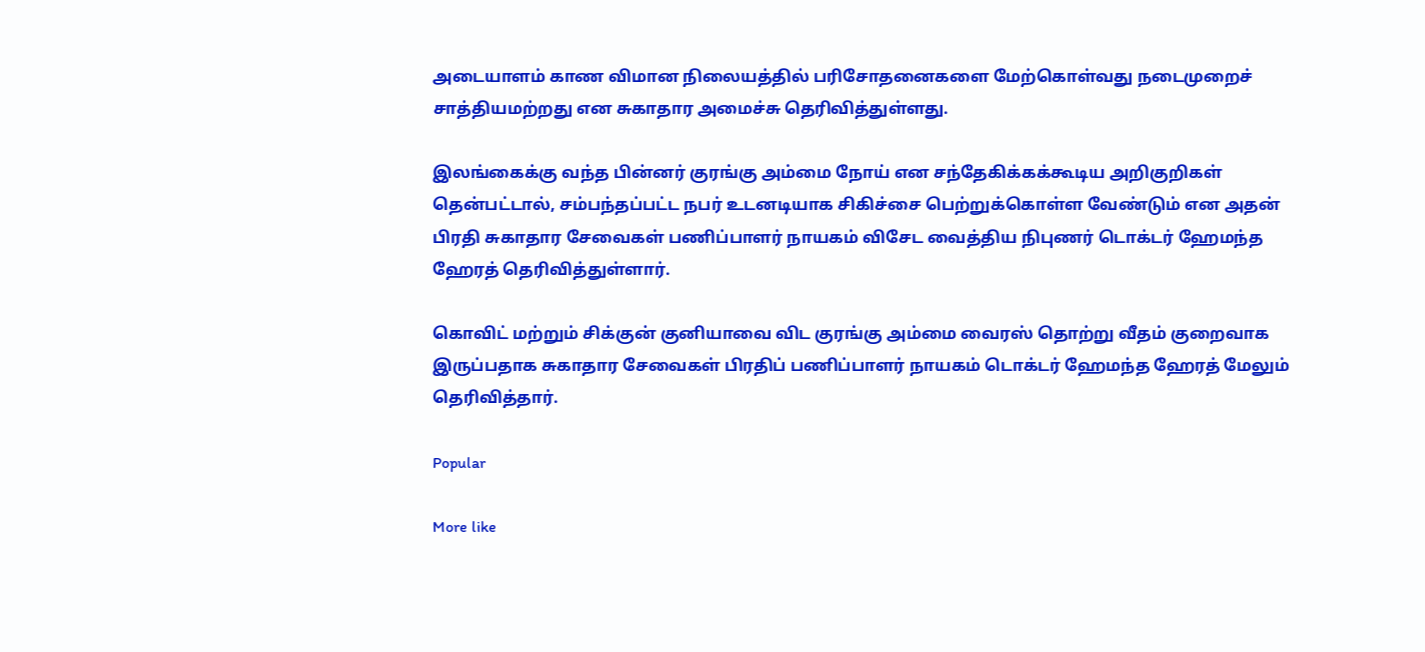அடையாளம் காண விமான நிலையத்தில் பரிசோதனைகளை மேற்கொள்வது நடைமுறைச் சாத்தியமற்றது என சுகாதார அமைச்சு தெரிவித்துள்ளது.

இலங்கைக்கு வந்த பின்னர் குரங்கு அம்மை நோய் என சந்தேகிக்கக்கூடிய அறிகுறிகள் தென்பட்டால், சம்பந்தப்பட்ட நபர் உடனடியாக சிகிச்சை பெற்றுக்கொள்ள வேண்டும் என அதன் பிரதி சுகாதார சேவைகள் பணிப்பாளர் நாயகம் விசேட வைத்திய நிபுணர் டொக்டர் ஹேமந்த ஹேரத் தெரிவித்துள்ளார்.

கொவிட் மற்றும் சிக்குன் குனியாவை விட குரங்கு அம்மை வைரஸ் தொற்று வீதம் குறைவாக இருப்பதாக சுகாதார சேவைகள் பிரதிப் பணிப்பாளர் நாயகம் டொக்டர் ஹேமந்த ஹேரத் மேலும் தெரிவித்தார்.

Popular

More like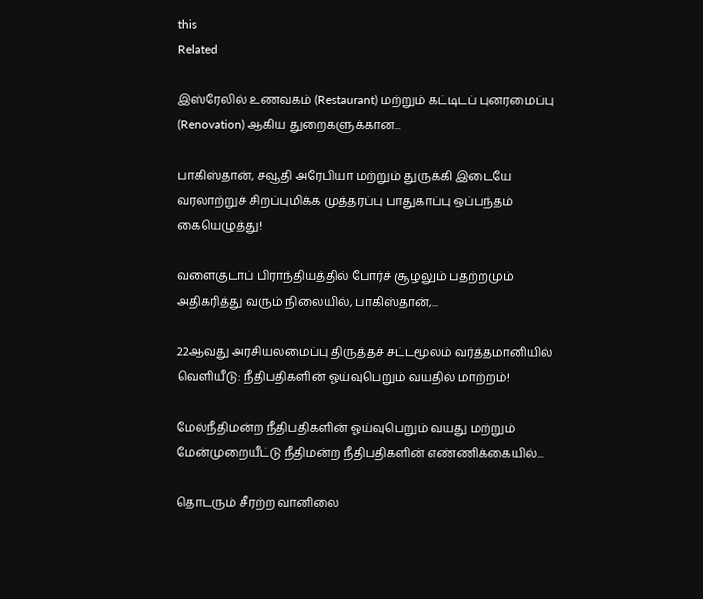this
Related

இஸ்ரேலில் உணவகம் (Restaurant) மற்றும் கட்டிடப் புனரமைப்பு (Renovation) ஆகிய துறைகளுக்கான...

பாகிஸ்தான், சவூதி அரேபியா மற்றும் துருக்கி இடையே வரலாற்றுச் சிறப்புமிக்க முத்தரப்பு பாதுகாப்பு ஒப்பந்தம் கையெழுத்து!

வளைகுடாப் பிராந்தியத்தில் போர்ச் சூழலும் பதற்றமும் அதிகரித்து வரும் நிலையில், பாகிஸ்தான்,...

22ஆவது அரசியலமைப்பு திருத்தச் சட்டமூலம் வர்த்தமானியில் வெளியீடு: நீதிபதிகளின் ஓய்வுபெறும் வயதில் மாற்றம்!

மேல்நீதிமன்ற நீதிபதிகளின் ஓய்வுபெறும் வயது மற்றும் மேன்முறையீட்டு நீதிமன்ற நீதிபதிகளின் எண்ணிக்கையில்...

தொடரும் சீரற்ற வானிலை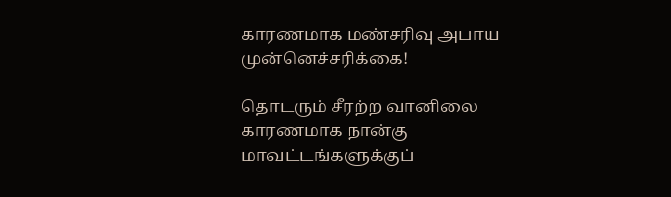காரணமாக மண்சரிவு அபாய முன்னெச்சரிக்கை!

தொடரும் சீரற்ற வானிலை காரணமாக நான்கு மாவட்டங்களுக்குப்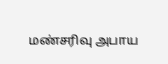மண்சரிவு அபாய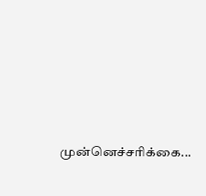முன்னெச்சரிக்கை...